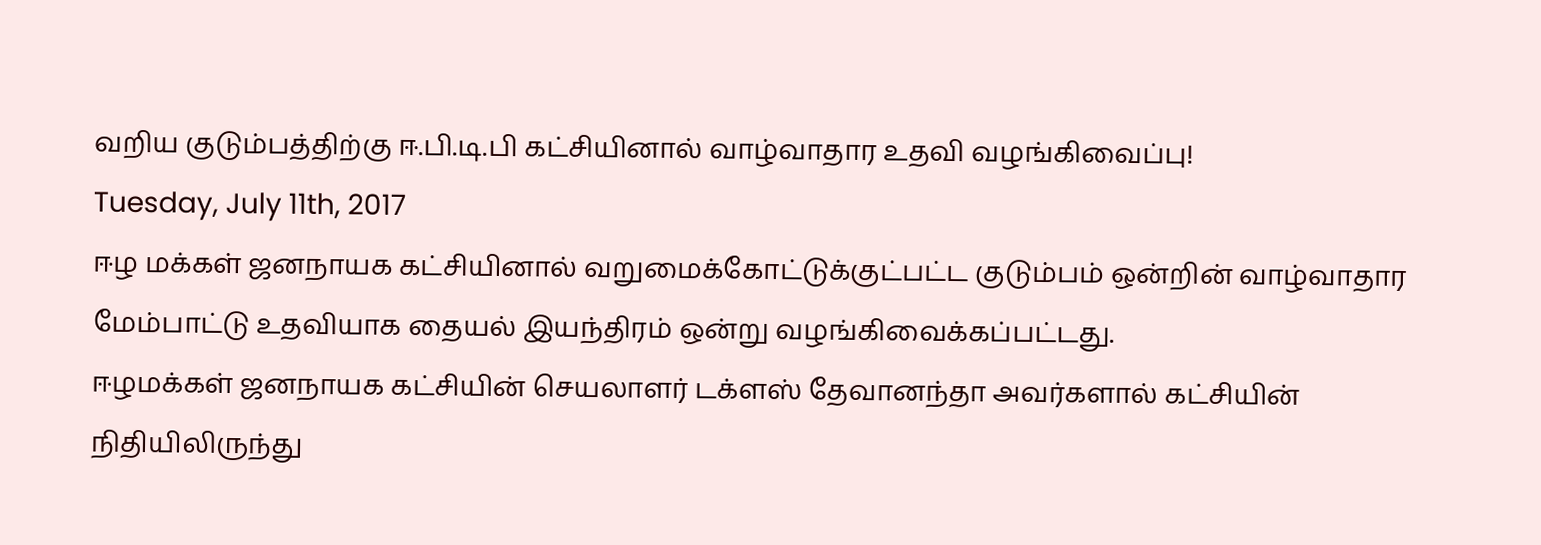வறிய குடும்பத்திற்கு ஈ.பி.டி.பி கட்சியினால் வாழ்வாதார உதவி வழங்கிவைப்பு!
Tuesday, July 11th, 2017
ஈழ மக்கள் ஜனநாயக கட்சியினால் வறுமைக்கோட்டுக்குட்பட்ட குடும்பம் ஒன்றின் வாழ்வாதார மேம்பாட்டு உதவியாக தையல் இயந்திரம் ஒன்று வழங்கிவைக்கப்பட்டது.
ஈழமக்கள் ஜனநாயக கட்சியின் செயலாளர் டக்ளஸ் தேவானந்தா அவர்களால் கட்சியின் நிதியிலிருந்து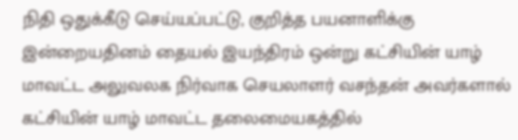நிதி ஒதுக்கீடு செய்யப்பட்டு, குறித்த பயனாளிக்கு இன்றையதினம் தையல் இயந்திரம் ஒன்று கட்சியின் யாழ் மாவட்ட அலுவலக நிர்வாக செயலாளர் வசந்தன் அவர்களால் கட்சியின் யாழ் மாவட்ட தலைமையகத்தில்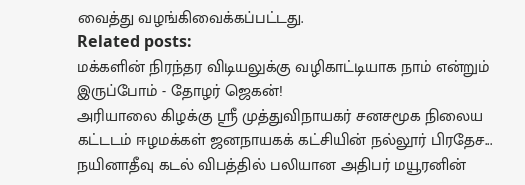வைத்து வழங்கிவைக்கப்பட்டது.
Related posts:
மக்களின் நிரந்தர விடியலுக்கு வழிகாட்டியாக நாம் என்றும் இருப்போம் - தோழர் ஜெகன்!
அரியாலை கிழக்கு ஶ்ரீ முத்துவிநாயகர் சனசமூக நிலைய கட்டடம் ஈழமக்கள் ஜனநாயகக் கட்சியின் நல்லூர் பிரதேச...
நயினாதீவு கடல் விபத்தில் பலியான அதிபர் மயூரனின்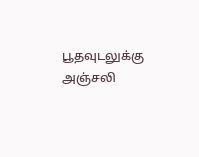பூதவுடலுக்கு அஞ்சலி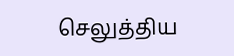செலுத்திய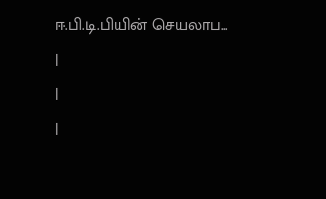ஈ.பி.டி.பியின் செயலாப...
|
|
|